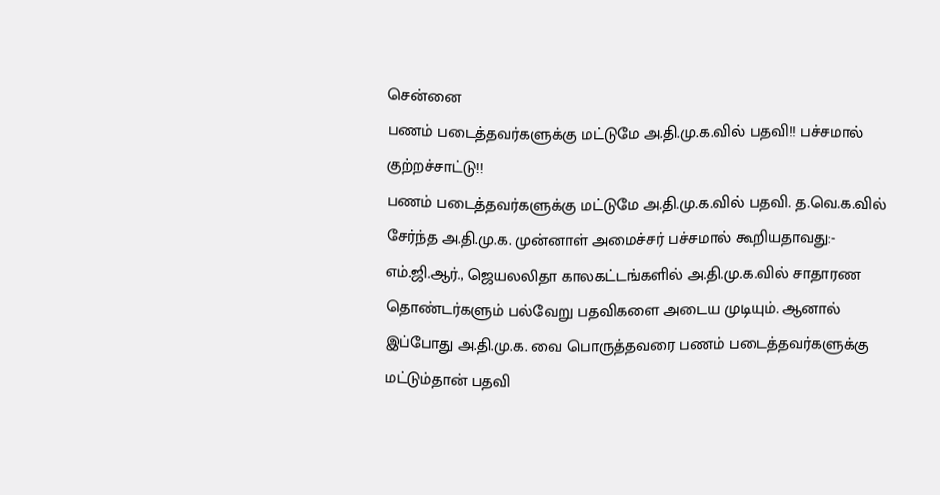சென்னை
பணம் படைத்தவர்களுக்கு மட்டுமே அ.தி.மு.க.வில் பதவி!! பச்சமால் குற்றச்சாட்டு!!
பணம் படைத்தவர்களுக்கு மட்டுமே அ.தி.மு.க.வில் பதவி. த.வெ.க.வில் சேர்ந்த அ.தி.மு.க. முன்னாள் அமைச்சர் பச்சமால் கூறியதாவது:-
எம்.ஜி.ஆர்., ஜெயலலிதா காலகட்டங்களில் அ.தி.மு.க.வில் சாதாரண தொண்டர்களும் பல்வேறு பதவிகளை அடைய முடியும். ஆனால் இப்போது அ.தி.மு.க. வை பொருத்தவரை பணம் படைத்தவர்களுக்கு மட்டும்தான் பதவி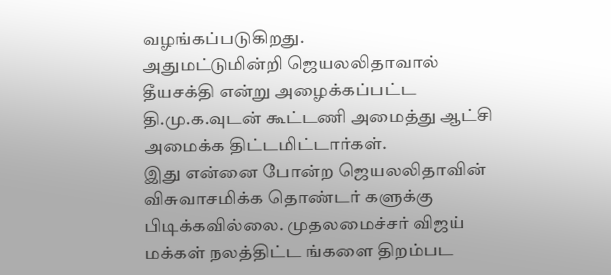வழங்கப்படுகிறது.
அதுமட்டுமின்றி ஜெயலலிதாவால் தீயசக்தி என்று அழைக்கப்பட்ட தி.மு.க.வுடன் கூட்டணி அமைத்து ஆட்சி அமைக்க திட்டமிட்டார்கள்.
இது என்னை போன்ற ஜெயலலிதாவின் விசுவாசமிக்க தொண்டர் களுக்கு பிடிக்கவில்லை. முதலமைச்சர் விஜய் மக்கள் நலத்திட்ட ங்களை திறம்பட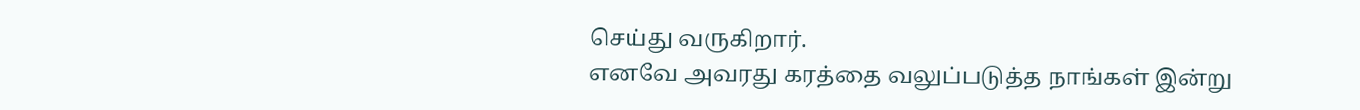செய்து வருகிறார்.
எனவே அவரது கரத்தை வலுப்படுத்த நாங்கள் இன்று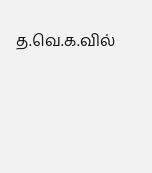த.வெ.க.வில்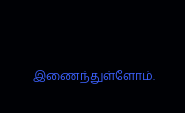இணைந்துள்ளோம்.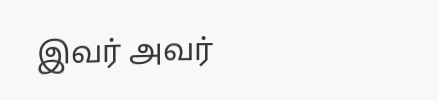இவர் அவர்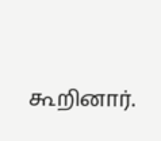கூறினார்.